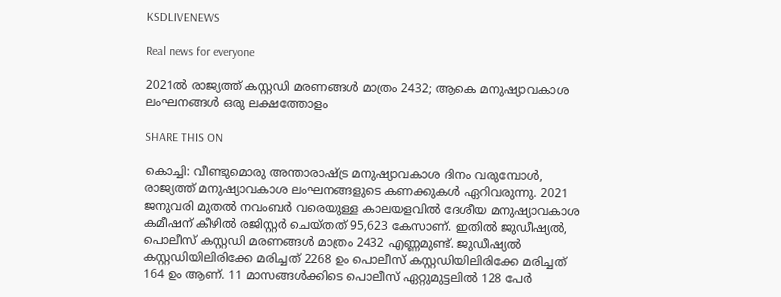KSDLIVENEWS

Real news for everyone

2021ല്‍ രാജ്യത്ത് കസ്റ്റഡി മരണങ്ങള്‍ മാത്രം 2432; ആകെ മനുഷ്യാവകാശ ലംഘനങ്ങള്‍ ഒരു ലക്ഷത്തോളം

SHARE THIS ON

കൊച്ചി: വീണ്ടുമൊരു അന്താരാഷ്ട്ര മനുഷ്യാവകാശ ദിനം വരുമ്പോൾ, രാജ്യത്ത് മനുഷ്യാവകാശ ലംഘനങ്ങളുടെ കണക്കുകൾ ഏറിവരുന്നു. 2021 ജനുവരി മുതൽ നവംബർ വരെയുള്ള കാലയളവിൽ ദേശീയ മനുഷ്യാവകാശ കമീഷന് കീഴിൽ രജിസ്റ്റർ ചെയ്തത് 95,623 കേസാണ്. ഇതിൽ ജുഡീഷ്യൽ, പൊലീസ് കസ്റ്റഡി മരണങ്ങൾ മാത്രം 2432 എണ്ണമുണ്ട്. ജുഡീഷ്യൽ കസ്റ്റഡിയിലിരിക്കേ മരിച്ചത് 2268 ഉം പൊലീസ് കസ്റ്റഡിയിലിരിക്കേ മരിച്ചത് 164 ഉം ആണ്. 11 മാസങ്ങൾക്കിടെ പൊലീസ് ഏറ്റുമുട്ടലിൽ 128 പേർ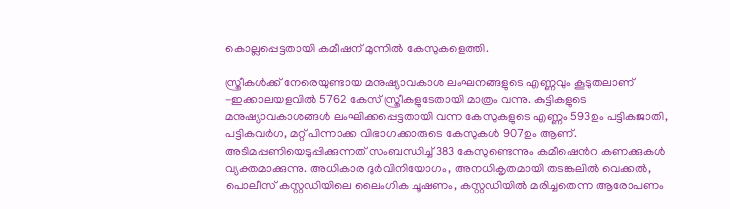കൊല്ലപ്പെട്ടതായി കമീഷന് മുന്നിൽ കേസുകളെത്തി.

സ്ത്രീകൾക്ക് നേരെയുണ്ടായ മനുഷ്യാവകാശ ലംഘനങ്ങളുടെ എണ്ണവും കൂടുതലാണ് -ഇക്കാലയളവിൽ 5762 കേസ് സ്ത്രീകളുടേതായി മാത്രം വന്നു. കുട്ടികളുടെ മനുഷ്യാവകാശങ്ങൾ ലംഘിക്കപ്പെട്ടതായി വന്ന കേസുകളുടെ എണ്ണം 593ഉം പട്ടികജാതി, പട്ടികവർഗ, മറ്റ് പിന്നാക്ക വിഭാഗക്കാരുടെ കേസുകൾ 907ഉം ആണ്. അടിമപ്പണിയെടുപ്പിക്കുന്നത് സംബന്ധിച്ച് 383 കേസുണ്ടെന്നും കമീഷെൻറ കണക്കുകൾ വ്യക്തമാക്കുന്നു. അധികാര ദുർവിനിയോഗം, അനധികൃതമായി തടങ്കലിൽ വെക്കൽ, പൊലീസ് കസ്റ്റഡിയിലെ ലൈംഗിക ചൂഷണം, കസ്റ്റഡിയിൽ മരിച്ചതെന്ന ആരോപണം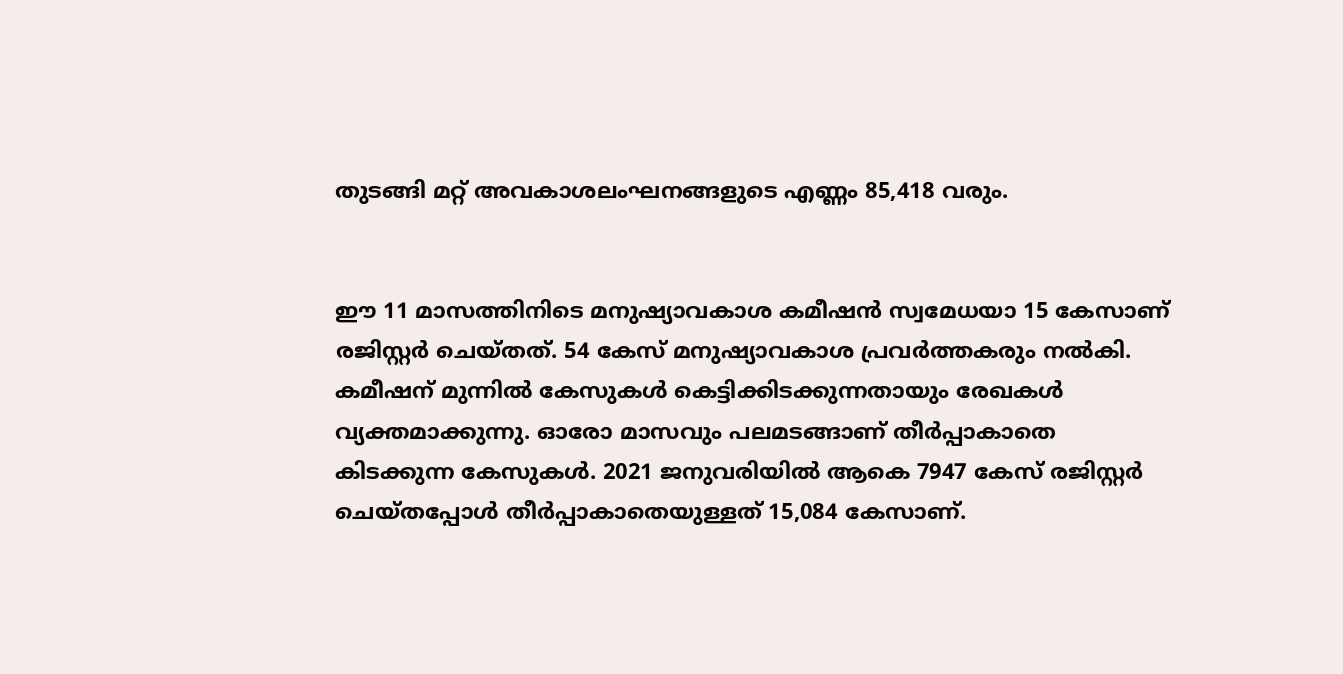തുടങ്ങി മറ്റ് അവകാശലംഘനങ്ങളുടെ എണ്ണം 85,418 വരും.


ഈ 11 മാസത്തിനിടെ മനുഷ്യാവകാശ കമീഷൻ സ്വമേധയാ 15 കേസാണ് രജിസ്റ്റർ ചെയ്തത്. 54 കേസ് മനുഷ്യാവകാശ പ്രവർത്തകരും നൽകി. കമീഷന് മുന്നിൽ കേസുകൾ കെട്ടിക്കിടക്കുന്നതായും രേഖകൾ വ്യക്തമാക്കുന്നു. ഓരോ മാസവും പലമടങ്ങാണ് തീർപ്പാകാതെ കിടക്കുന്ന കേസുകൾ. 2021 ജനുവരിയിൽ ആകെ 7947 കേസ് രജിസ്റ്റർ ചെയ്തപ്പോൾ തീർപ്പാകാതെയുള്ളത് 15,084 കേസാണ്.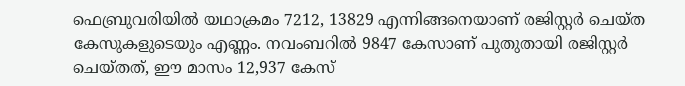ഫെബ്രുവരിയിൽ യഥാക്രമം 7212, 13829 എന്നിങ്ങനെയാണ് രജിസ്റ്റർ ചെയ്ത കേസുകളുടെയും എണ്ണം. നവംബറിൽ 9847 കേസാണ് പുതുതായി രജിസ്റ്റർ ചെയ്തത്, ഈ മാസം 12,937 കേസ്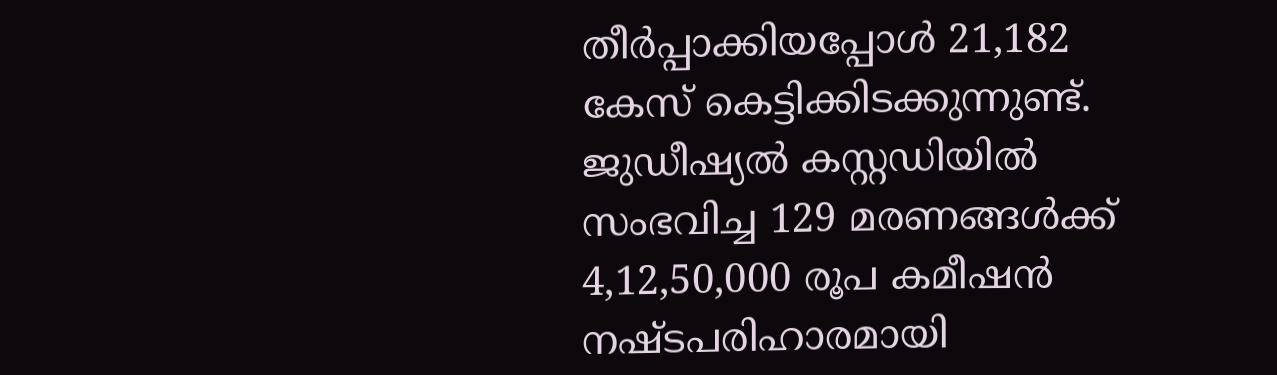തീർപ്പാക്കിയപ്പോൾ 21,182 കേസ് കെട്ടിക്കിടക്കുന്നുണ്ട്. ജുഡീഷ്യൽ കസ്റ്റഡിയിൽ സംഭവിച്ച 129 മരണങ്ങൾക്ക് 4,12,50,000 രൂപ കമീഷൻ നഷ്ടപരിഹാരമായി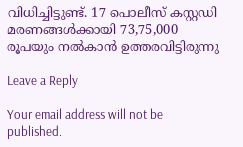വിധിച്ചിട്ടുണ്ട്. 17 പൊലീസ് കസ്റ്റഡി മരണങ്ങൾക്കായി 73,75,000 രൂപയും നൽകാൻ ഉത്തരവിട്ടിരുന്നു

Leave a Reply

Your email address will not be published.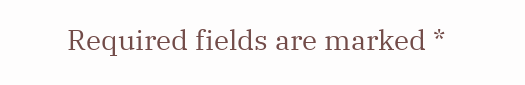Required fields are marked *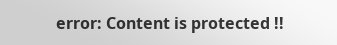error: Content is protected !!